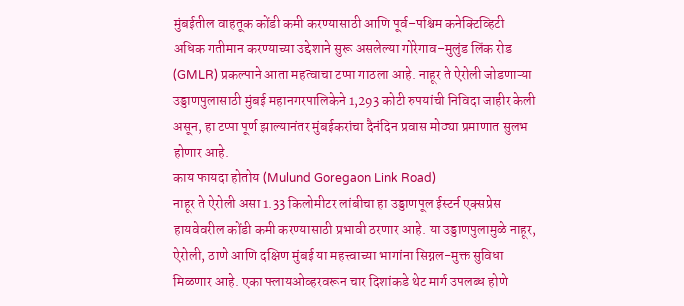मुंबईतील वाहतूक कोंडी कमी करण्यासाठी आणि पूर्व–पश्चिम कनेक्टिव्हिटी अधिक गतीमान करण्याच्या उद्देशाने सुरू असलेल्या गोरेगाव–मुलुंड लिंक रोड (GMLR) प्रकल्पाने आता महत्वाचा टप्पा गाठला आहे. नाहूर ते ऐरोली जोडणाऱ्या उड्डाणपुलासाठी मुंबई महानगरपालिकेने 1,293 कोटी रुपयांची निविदा जाहीर केली असून, हा टप्पा पूर्ण झाल्यानंतर मुंबईकरांचा दैनंदिन प्रवास मोठ्या प्रमाणात सुलभ होणार आहे.
काय फायदा होतोय (Mulund Goregaon Link Road)
नाहूर ते ऐरोली असा 1.33 किलोमीटर लांबीचा हा उड्डाणपूल ईस्टर्न एक्सप्रेस हायवेवरील कोंडी कमी करण्यासाठी प्रभावी ठरणार आहे. या उड्डाणपुलामुळे नाहूर, ऐरोली, ठाणे आणि दक्षिण मुंबई या महत्त्वाच्या भागांना सिग्नल-मुक्त सुविधा मिळणार आहे. एका फ्लायओव्हरवरून चार दिशांकडे थेट मार्ग उपलब्ध होणे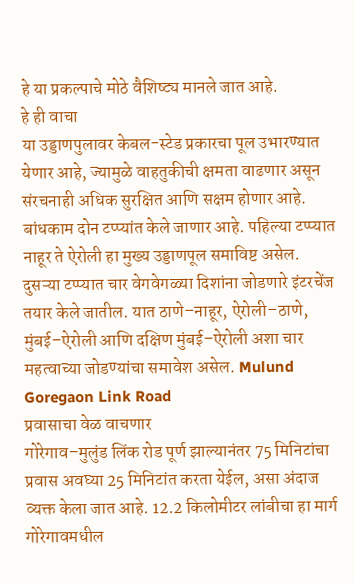हे या प्रकल्पाचे मोठे वैशिष्ट्य मानले जात आहे.
हे ही वाचा
या उड्डाणपुलावर केबल-स्टेड प्रकारचा पूल उभारण्यात येणार आहे, ज्यामुळे वाहतुकीची क्षमता वाढणार असून संरचनाही अधिक सुरक्षित आणि सक्षम होणार आहे. बांधकाम दोन टप्प्यांत केले जाणार आहे. पहिल्या टप्प्यात नाहूर ते ऐरोली हा मुख्य उड्डाणपूल समाविष्ट असेल. दुसऱ्या टप्प्यात चार वेगवेगळ्या दिशांना जोडणारे इंटरचेंज तयार केले जातील. यात ठाणे–नाहूर, ऐरोली–ठाणे, मुंबई–ऐरोली आणि दक्षिण मुंबई–ऐरोली अशा चार महत्वाच्या जोडण्यांचा समावेश असेल. Mulund Goregaon Link Road
प्रवासाचा वेळ वाचणार
गोरेगाव–मुलुंड लिंक रोड पूर्ण झाल्यानंतर 75 मिनिटांचा प्रवास अवघ्या 25 मिनिटांत करता येईल, असा अंदाज व्यक्त केला जात आहे. 12.2 किलोमीटर लांबीचा हा मार्ग गोरेगावमधील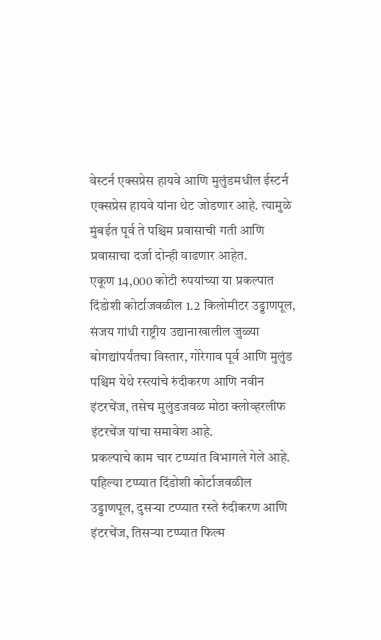वेस्टर्न एक्सप्रेस हायवे आणि मुलुंडमधील ईस्टर्न एक्सप्रेस हायवे यांना थेट जोडणार आहे. त्यामुळे मुंबईत पूर्व ते पश्चिम प्रवासाची गती आणि प्रवासाचा दर्जा दोन्ही वाढणार आहेत.
एकूण 14,000 कोटी रुपयांच्या या प्रकल्पात दिंडोशी कोर्टाजवळील 1.2 किलोमीटर उड्डाणपूल, संजय गांधी राष्ट्रीय उद्यानाखालील जुळ्या बोगद्यांपर्यंतचा विस्तार, गोरेगाव पूर्व आणि मुलुंड पश्चिम येथे रस्त्यांचे रुंदीकरण आणि नवीन इंटरचेंज, तसेच मुलुंडजवळ मोठा क्लोव्हरलीफ इंटरचेंज यांचा समावेश आहे.
प्रकल्पाचे काम चार टप्प्यांत विभागले गेले आहे. पहिल्या टप्प्यात दिंडोशी कोर्टाजवळील उड्डाणपूल, दुसऱ्या टप्प्यात रस्ते रुंदीकरण आणि इंटरचेंज, तिसऱ्या टप्प्यात फिल्म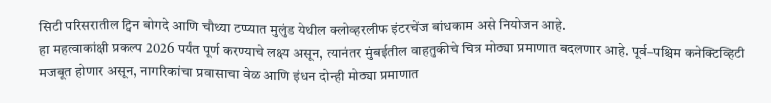सिटी परिसरातील ट्विन बोगदे आणि चौथ्या टप्प्यात मुलुंड येथील क्लोव्हरलीफ इंटरचेंज बांधकाम असे नियोजन आहे.
हा महत्वाकांक्षी प्रकल्प 2026 पर्यंत पूर्ण करण्याचे लक्ष्य असून, त्यानंतर मुंबईतील वाहतुकीचे चित्र मोठ्या प्रमाणात बदलणार आहे. पूर्व–पश्चिम कनेक्टिव्हिटी मजबूत होणार असून, नागरिकांचा प्रवासाचा वेळ आणि इंधन दोन्ही मोठ्या प्रमाणात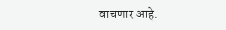वाचणार आहे.